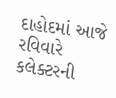દાહોદમાં આજે રવિવારે કલેક્ટરની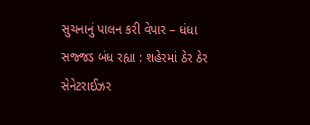સુચનાનું પાલન કરી વેપાર – ધંધા સજ્જડ બંધ રહ્યા : શહેરમાં ઠેર ઠેર સેનેટરાઈઝર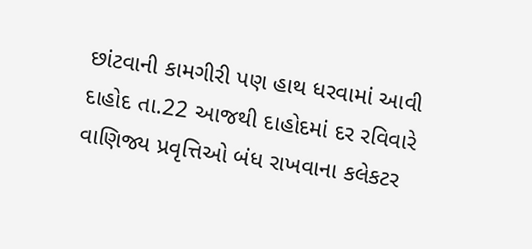છાંટવાની કામગીરી પણ હાથ ધરવામાં આવી
દાહોદ તા.22 આજથી દાહોદમાં દર રવિવારે વાણિજ્ય પ્રવૃત્તિઓ બંધ રાખવાના કલેકટર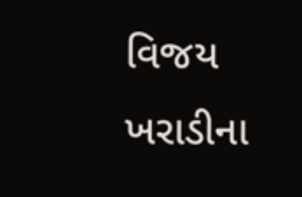વિજય ખરાડીના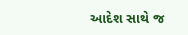આદેશ સાથે જ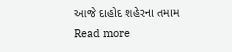આજે દાહોદ શહેરના તમામ
Read more